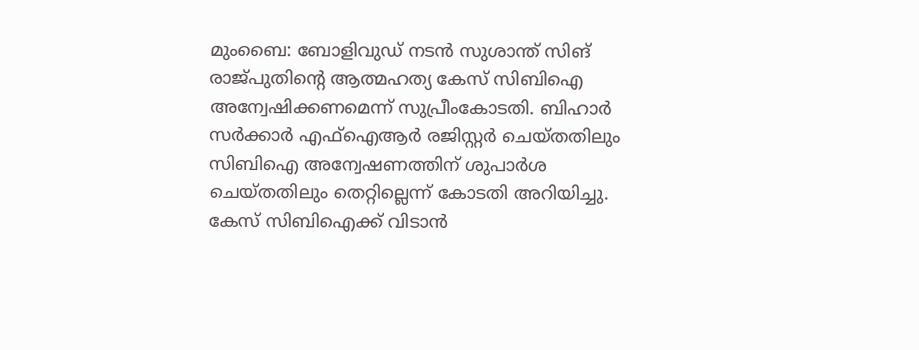മുംബൈ: ബോളിവുഡ് നടന്‍ സുശാന്ത് സിങ് രാജ്പുതിന്റെ ആത്മഹത്യ കേസ് സിബിഐ അന്വേഷിക്കണമെന്ന് സുപ്രീംകോടതി. ബിഹാര്‍ സര്‍ക്കാര്‍ എഫ്‌ഐആര്‍ രജിസ്റ്റര്‍ ചെയ്തതിലും സിബിഐ അന്വേഷണത്തിന് ശുപാര്‍ശ ചെയ്തതിലും തെറ്റില്ലെന്ന് കോടതി അറിയിച്ചു. കേസ് സിബിഐക്ക് വിടാന്‍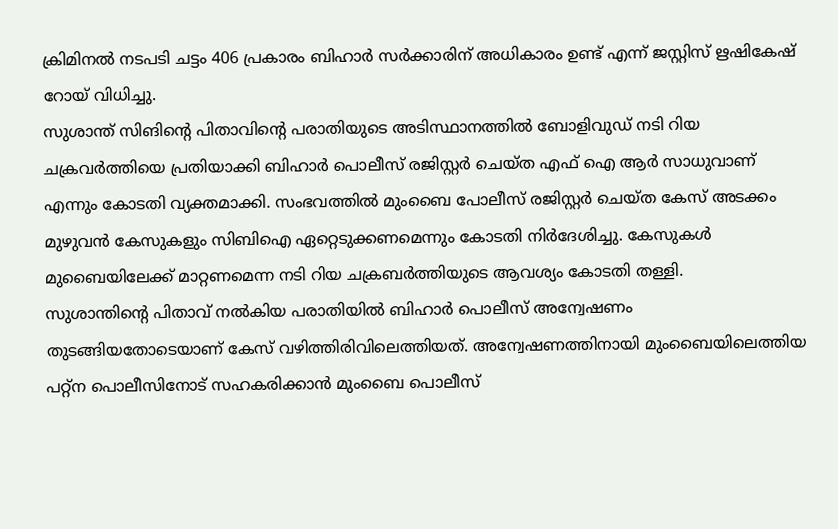ക്രിമിനല്‍ നടപടി ചട്ടം 406 പ്രകാരം ബിഹാര്‍ സര്‍ക്കാരിന് അധികാരം ഉണ്ട് എന്ന് ജസ്റ്റിസ് ഋഷികേഷ് റോയ് വിധിച്ചു.
സുശാന്ത് സിങിന്റെ പിതാവിന്റെ പരാതിയുടെ അടിസ്ഥാനത്തില്‍ ബോളിവുഡ് നടി റിയ ചക്രവര്‍ത്തിയെ പ്രതിയാക്കി ബിഹാര്‍ പൊലീസ് രജിസ്റ്റര്‍ ചെയ്ത എഫ് ഐ ആര്‍ സാധുവാണ് എന്നും കോടതി വ്യക്തമാക്കി. സംഭവത്തില്‍ മുംബൈ പോലീസ് രജിസ്റ്റര്‍ ചെയ്ത കേസ് അടക്കം മുഴുവന്‍ കേസുകളും സിബിഐ ഏറ്റെടുക്കണമെന്നും കോടതി നിര്‍ദേശിച്ചു. കേസുകള്‍ മുബൈയിലേക്ക് മാറ്റണമെന്ന നടി റിയ ചക്രബര്‍ത്തിയുടെ ആവശ്യം കോടതി തള്ളി.
സുശാന്തിന്റെ പിതാവ് നല്‍കിയ പരാതിയില്‍ ബിഹാര്‍ പൊലീസ് അന്വേഷണം തുടങ്ങിയതോടെയാണ് കേസ് വഴിത്തിരിവിലെത്തിയത്. അന്വേഷണത്തിനായി മുംബൈയിലെത്തിയ പറ്റ്‌ന പൊലീസിനോട് സഹകരിക്കാന്‍ മുംബൈ പൊലീസ്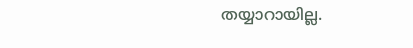തയ്യാറായില്ല.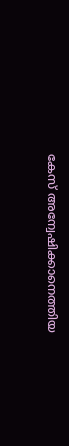കേസ് അന്വേഷിക്കാനെത്തിയ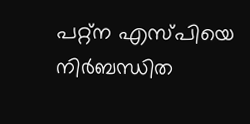പറ്റ്‌ന എസ്പിയെ നിര്‍ബന്ധിത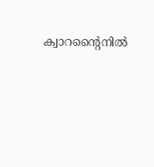ക്വാറന്റൈനില്‍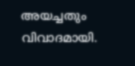അയച്ചതും വിവാദമായി.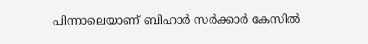പിന്നാലെയാണ് ബിഹാര്‍ സര്‍ക്കാര്‍ കേസില്‍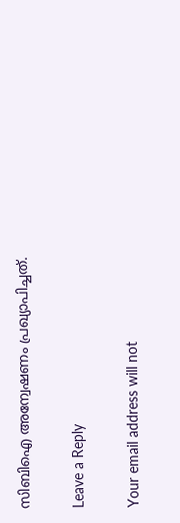സിബിഐ അന്വേഷണം പ്രഖ്യാപിച്ചത്.

Leave a Reply

Your email address will not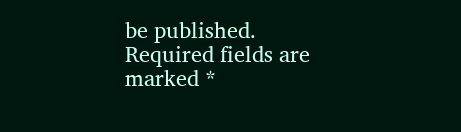be published. Required fields are marked *